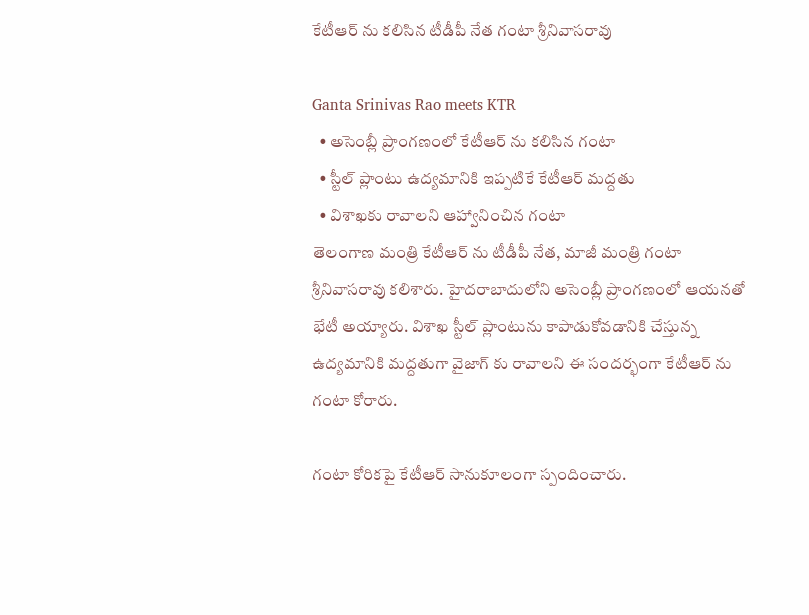కేటీఆర్ ను కలిసిన టీడీపీ నేత గంటా శ్రీనివాసరావు

Ganta Srinivas Rao meets KTR
  • అసెంబ్లీ ప్రాంగణంలో కేటీఆర్ ను కలిసిన గంటా
  • స్టీల్ ప్లాంటు ఉద్యమానికి ఇప్పటికే కేటీఆర్ మద్దతు
  • విశాఖకు రావాలని ఆహ్వానించిన గంటా
తెలంగాణ మంత్రి కేటీఆర్ ను టీడీపీ నేత, మాజీ మంత్రి గంటా శ్రీనివాసరావు కలిశారు. హైదరాబాదులోని అసెంబ్లీ ప్రాంగణంలో ఆయనతో భేటీ అయ్యారు. విశాఖ స్టీల్ ప్లాంటును కాపాడుకోవడానికి చేస్తున్న ఉద్యమానికి మద్దతుగా వైజాగ్ కు రావాలని ఈ సందర్భంగా కేటీఆర్ ను గంటా కోరారు.

గంటా కోరికపై కేటీఆర్ సానుకూలంగా స్పందించారు.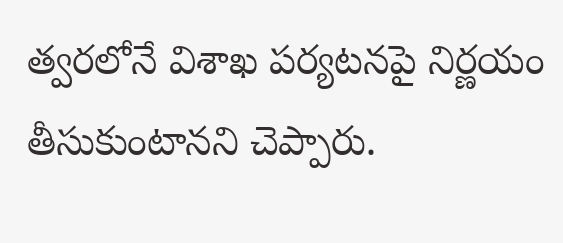త్వరలోనే విశాఖ పర్యటనపై నిర్ణయం తీసుకుంటానని చెప్పారు.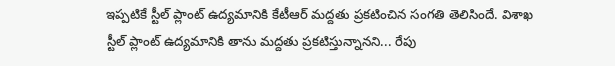ఇప్పటికే స్టీల్ ప్లాంట్ ఉద్యమానికి కేటీఆర్ మద్దతు ప్రకటించిన సంగతి తెలిసిందే. విశాఖ స్టీల్ ప్లాంట్ ఉద్యమానికి తాను మద్దతు ప్రకటిస్తున్నానని... రేపు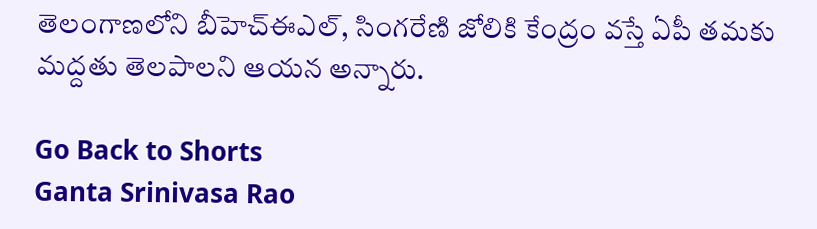తెలంగాణలోని బీహెచ్ఈఎల్, సింగరేణి జోలికి కేంద్రం వస్తే ఏపీ తమకు మద్దతు తెలపాలని ఆయన అన్నారు.

Go Back to Shorts
Ganta Srinivasa Rao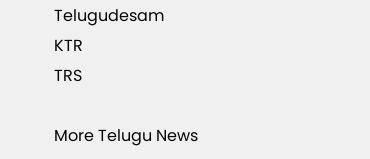Telugudesam
KTR
TRS

More Telugu News